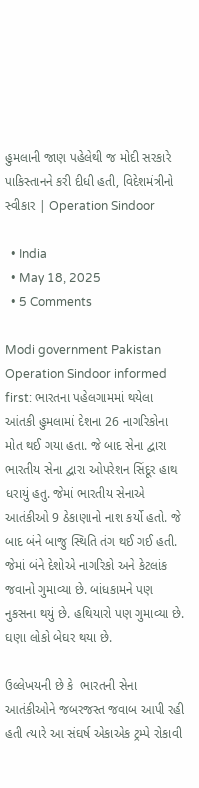હુમલાની જાણ પહેલેથી જ મોદી સરકારે પાકિસ્તાનને કરી દીધી હતી, વિદેશમંત્રીનો સ્વીકાર | Operation Sindoor

  • India
  • May 18, 2025
  • 5 Comments

Modi government Pakistan Operation Sindoor informed first: ભારતના પહેલગામમાં થયેલા આંતકી હુમલામાં દેશના 26 નાગરિકોના મોત થઈ ગયા હતા. જે બાદ સેના દ્વારા ભારતીય સેના દ્વારા ઓપરેશન સિંદૂર હાથ ધરાયું હતુ. જેમાં ભારતીય સેનાએ આતંકીઓ 9 ઠેકાણાનો નાશ કર્યો હતો. જે બાદ બંને બાજુ સ્થિતિ તંગ થઈ ગઈ હતી. જેમાં બંને દેશોએ નાગરિકો અને કેટલાંક જવાનો ગુમાવ્યા છે. બાંધકામને પણ નુકસના થયું છે. હથિયારો પણ ગુમાવ્યા છે. ઘણા લોકો બેઘર થયા છે.

ઉલ્લેખયની છે કે  ભારતની સેના આતંકીઓને જબરજસ્ત જવાબ આપી રહી હતી ત્યારે આ સંઘર્ષ એકાએક ટ્રમ્પે રોકાવી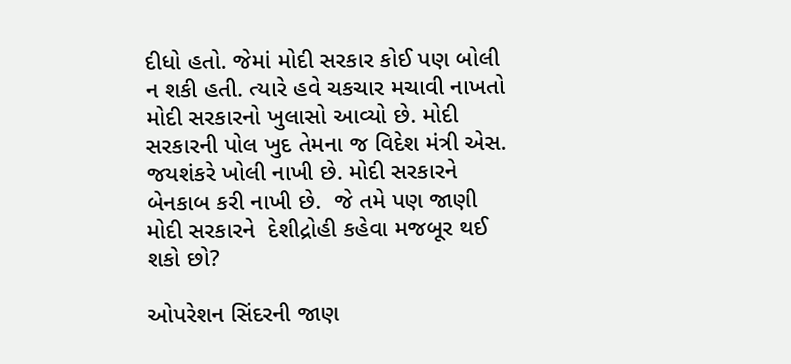દીધો હતો. જેમાં મોદી સરકાર કોઈ પણ બોલી ન શકી હતી. ત્યારે હવે ચકચાર મચાવી નાખતો મોદી સરકારનો ખુલાસો આવ્યો છે. મોદી સરકારની પોલ ખુદ તેમના જ વિદેશ મંત્રી એસ. જયશંકરે ખોલી નાખી છે. મોદી સરકારને બેનકાબ કરી નાખી છે.  જે તમે પણ જાણી  મોદી સરકારને  દેશીદ્રોહી કહેવા મજબૂર થઈ શકો છો?

ઓપરેશન સિંદરની જાણ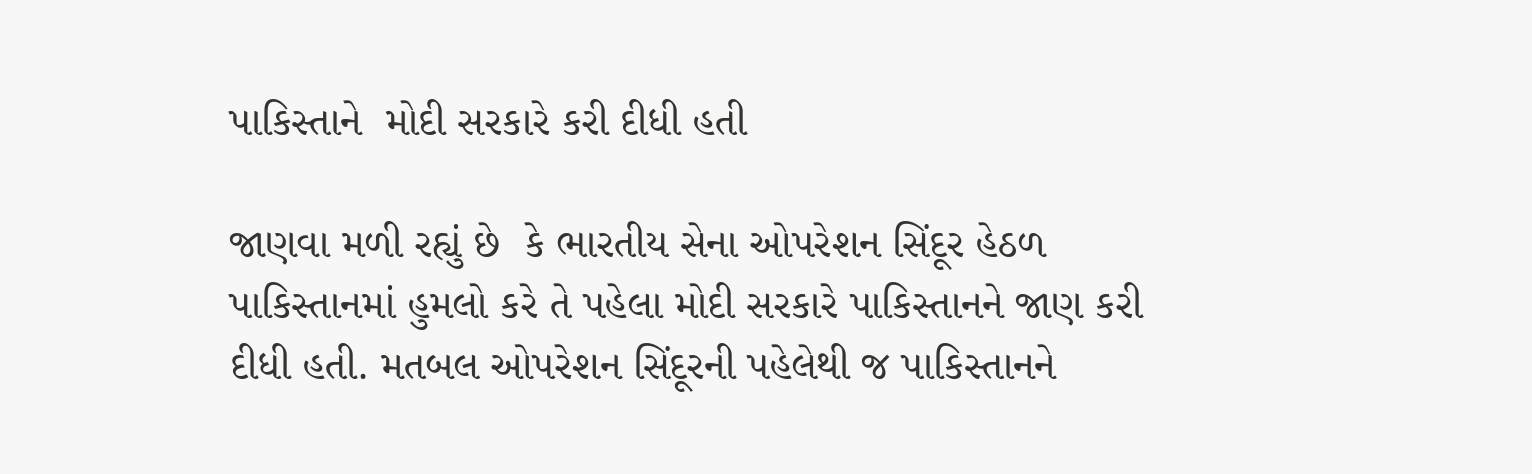પાકિસ્તાને  મોદી સરકારે કરી દીધી હતી

જાણવા મળી રહ્યું છે  કે ભારતીય સેના ઓપરેશન સિંદૂર હેઠળ પાકિસ્તાનમાં હુમલો કરે તે પહેલા મોદી સરકારે પાકિસ્તાનને જાણ કરી દીધી હતી. મતબલ ઓપરેશન સિંદૂરની પહેલેથી જ પાકિસ્તાનને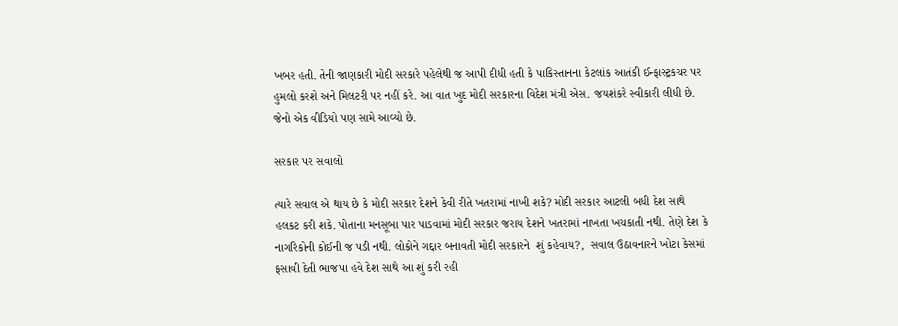ખબર હતી. તેની જાણકારી મોદી સરકારે પહેલેથી જ આપી દીધી હતી કે પાકિસ્તાનના કેટલાંક આતંકી ઈન્ફાસ્ટ્રકચર પર હુમલો કરશે અને મિલટરી પર નહીં કરે. આ વાત ખુદ મોદી સરકારના વિદેશ મંત્રી એસ. જયશંકરે સ્વીકારી લીધી છે. જેનો એક વીડિયો પણ સામે આવ્યો છે.

સરકાર પર સવાલો

ત્યારે સવાલ એ થાય છે કે મોદી સરકાર દેશને કેવી રીતે ખતરામાં નાખી શકે? મોદી સરકાર આટલી બધી દેશ સાથે હલકટ કરી શકે. પોતાના મનસૂબા પાર પાડવામાં મોદી સરકાર જરાય દેશને ખતરામાં નાખતા ખચકાતી નથી. તેણે દેશ કે નાગરિકોની કોઈની જ પડી નથી. લોકોને ગદ્દાર બનાવતી મોદી સરકારને  શું કહેવાય?,  સવાલ ઉઠાવનારને ખોટા કેસમાં ફસાવી દેતી ભાજપા હવે દેશ સાથે આ શું કરી રહી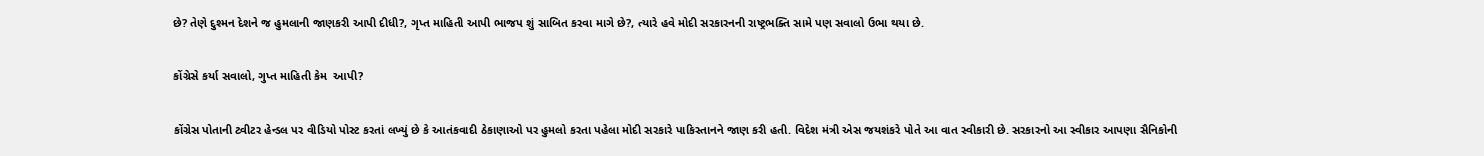છે? તેણે દુશ્મન દેશને જ હુમલાની જાણકરી આપી દીધી?, ગૃપ્ત માહિતી આપી ભાજપ શું સાબિત કરવા માગે છે?, ત્યારે હવે મોદી સરકારનની રાષ્ટ્રભક્તિ સામે પણ સવાલો ઉભા થયા છે.

કોંગ્રેસે કર્યા સવાલો, ગુપ્ત માહિતી કેમ  આપી?

કોંગ્રેસ પોતાની ટ્વીટર હેન્ડલ પર વીડિયો પોસ્ટ કરતાં લખ્યું છે કે આતંકવાદી ઠેકાણાઓ પર હુમલો કરતા પહેલા મોદી સરકારે પાકિસ્તાનને જાણ કરી હતી. વિદેશ મંત્રી એસ જયશંકરે પોતે આ વાત સ્વીકારી છે. સરકારનો આ સ્વીકાર આપણા સૈનિકોની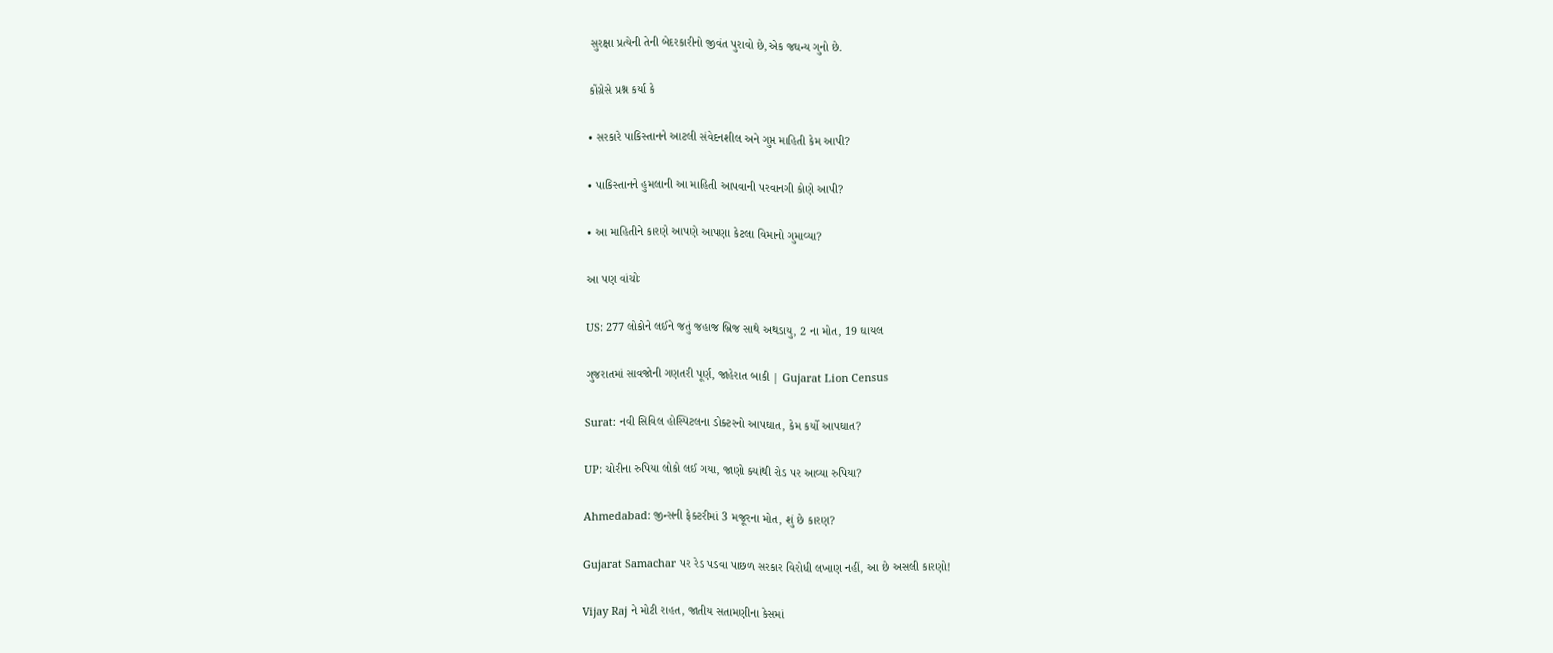સુરક્ષા પ્રત્યેની તેની બેદરકારીનો જીવંત પુરાવો છે,એક જઘન્ય ગુનો છે.

કોંગ્રેસે પ્રશ્ન કર્યા કે

• સરકારે પાકિસ્તાનને આટલી સંવેદનશીલ અને ગુપ્ત માહિતી કેમ આપી?

• પાકિસ્તાનને હુમલાની આ માહિતી આપવાની પરવાનગી કોણે આપી?

• આ માહિતીને કારણે આપણે આપણા કેટલા વિમાનો ગુમાવ્યા?

આ પણ વાંચોઃ

US: 277 લોકોને લઈને જતું જહાજ બ્રિજ સાથે અથડાયુ, 2 ના મોત, 19 ઘાયલ

ગુજરાતમાં સાવજોની ગણતરી પૂર્ણ, જાહેરાત બાકી | Gujarat Lion Census

Surat: નવી સિવિલ હોસ્પિટલના ડોક્ટરનો આપઘાત, કેમ કર્યો આપઘાત?

UP: ચોરીના રુપિયા લોકો લઈ ગયા, જાણો ક્યાંથી રોડ પર આવ્યા રુપિયા?

Ahmedabad: જીન્સની ફેક્ટરીમાં 3 મજૂરના મોત, શું છે કારણ?

Gujarat Samachar પર રેડ પડવા પાછળ સરકાર વિરોધી લખાણ નહીં, આ છે અસલી કારણો!

Vijay Raj ને મોટી રાહત, જાતીય સતામણીના કેસમાં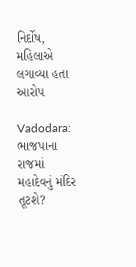નિર્દોષ, મહિલાએ લગાવ્યા હતા આરોપ

Vadodara: ભાજપાના રાજમાં મહાદેવનું મંદિર તૂટશે?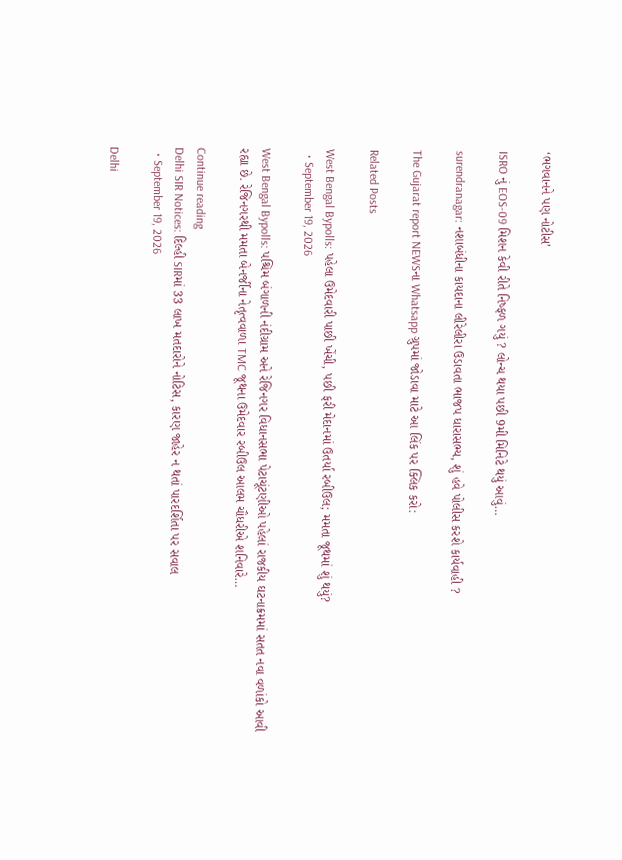‘ભગવાનને પણ નોટીસ’

ISRO નું EOS-09 મિશન કેવી રીતે નિષ્ફળ ગયું ? લોન્ચ થયા પછી 9મી મિનિટે થયું આવું…

surendranagar: નશાબંધીના કાયદાના લીરેલીરા ઉડાવતા ભાજપ ધારાસભ્ય, શું હવે પોલીસ કરશે કાર્યવાહી ?

The Gujarat report NEWSના Whatsapp ગ્રુપમાં જોડાવા માટે આ લિંક પર ક્લિક કરો:

Related Posts

West Bengal Bypolls: પહેલા ઉમેદવારી પાછી ખેંચી, પછી ફરી મેદાનમાં ઉતર્યા રબીઉલ; મમતા જૂથમાં શું થયું?
  • September 19, 2026

West Bengal Bypolls: પશ્ચિમ બંગાળની નંદીગ્રામ અને રેજિનગર વિધાનસભા પેટાચૂંટણીઓ પહેલાં રાજકીય ઘટનાક્રમમાં સતત નવા વળાંકો આવી રહ્યા છે. રેજિનગરથી મમતા બેનર્જીના નેતૃત્વવાળા TMC જૂથના ઉમેદવાર રબીઉલ આલમ ચૌધરીએ શનિવારે…

Continue reading
Delhi SIR Notices: દિલ્હી SIRમાં 33 લાખ મતદારોને નોટિસ, કારણ જાહેર ન થતાં પારદર્શિતા પર સવાલ
  • September 19, 2026

Delhi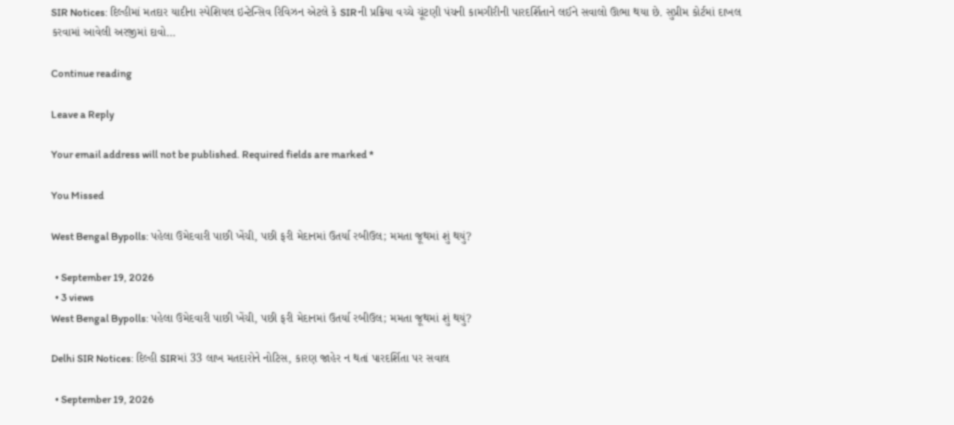SIR Notices: દિલ્હીમાં મતદાર યાદીના સ્પેશિયલ ઇન્ટેન્સિવ રિવિઝન એટલે કે SIRની પ્રક્રિયા વચ્ચે ચૂંટણી પંચની કામગીરીની પારદર્શિતાને લઈને સવાલો ઊભા થયા છે. સુપ્રીમ કોર્ટમાં દાખલ કરવામાં આવેલી અરજીમાં દાવો…

Continue reading

Leave a Reply

Your email address will not be published. Required fields are marked *

You Missed

West Bengal Bypolls: પહેલા ઉમેદવારી પાછી ખેંચી, પછી ફરી મેદાનમાં ઉતર્યા રબીઉલ; મમતા જૂથમાં શું થયું?

  • September 19, 2026
  • 3 views
West Bengal Bypolls: પહેલા ઉમેદવારી પાછી ખેંચી, પછી ફરી મેદાનમાં ઉતર્યા રબીઉલ; મમતા જૂથમાં શું થયું?

Delhi SIR Notices: દિલ્હી SIRમાં 33 લાખ મતદારોને નોટિસ, કારણ જાહેર ન થતાં પારદર્શિતા પર સવાલ

  • September 19, 2026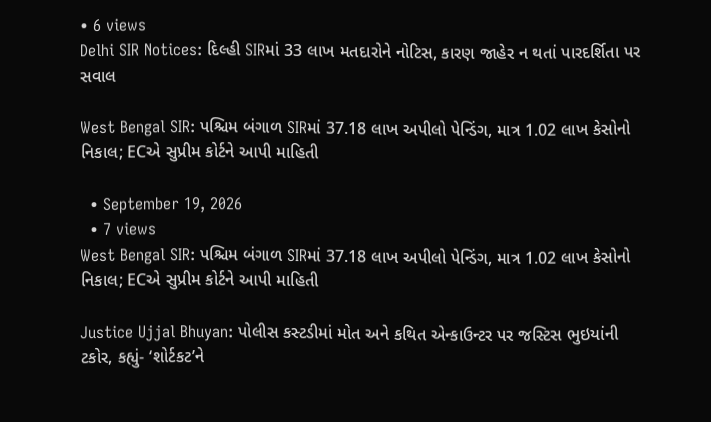• 6 views
Delhi SIR Notices: દિલ્હી SIRમાં 33 લાખ મતદારોને નોટિસ, કારણ જાહેર ન થતાં પારદર્શિતા પર સવાલ

West Bengal SIR: પશ્ચિમ બંગાળ SIRમાં 37.18 લાખ અપીલો પેન્ડિંગ, માત્ર 1.02 લાખ કેસોનો નિકાલ; ECએ સુપ્રીમ કોર્ટને આપી માહિતી

  • September 19, 2026
  • 7 views
West Bengal SIR: પશ્ચિમ બંગાળ SIRમાં 37.18 લાખ અપીલો પેન્ડિંગ, માત્ર 1.02 લાખ કેસોનો નિકાલ; ECએ સુપ્રીમ કોર્ટને આપી માહિતી

Justice Ujjal Bhuyan: પોલીસ કસ્ટડીમાં મોત અને કથિત એન્કાઉન્ટર પર જસ્ટિસ ભુઇયાંની ટકોર, કહ્યું- ‘શોર્ટકટ’ને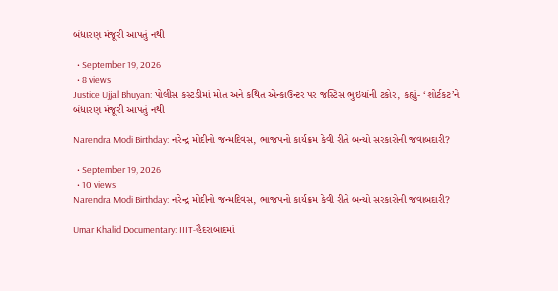બંધારણ મંજૂરી આપતું નથી

  • September 19, 2026
  • 8 views
Justice Ujjal Bhuyan: પોલીસ કસ્ટડીમાં મોત અને કથિત એન્કાઉન્ટર પર જસ્ટિસ ભુઇયાંની ટકોર, કહ્યું- ‘શોર્ટકટ’ને બંધારણ મંજૂરી આપતું નથી

Narendra Modi Birthday: નરેન્દ્ર મોદીનો જન્મદિવસ, ભાજપનો કાર્યક્રમ કેવી રીતે બન્યો સરકારોની જવાબદારી?

  • September 19, 2026
  • 10 views
Narendra Modi Birthday: નરેન્દ્ર મોદીનો જન્મદિવસ, ભાજપનો કાર્યક્રમ કેવી રીતે બન્યો સરકારોની જવાબદારી?

Umar Khalid Documentary: IIIT-હૈદરાબાદમાં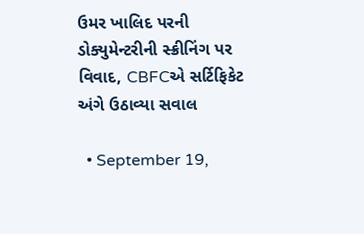ઉમર ખાલિદ પરની ડોક્યુમેન્ટરીની સ્ક્રીનિંગ પર વિવાદ, CBFCએ સર્ટિફિકેટ અંગે ઉઠાવ્યા સવાલ

  • September 19,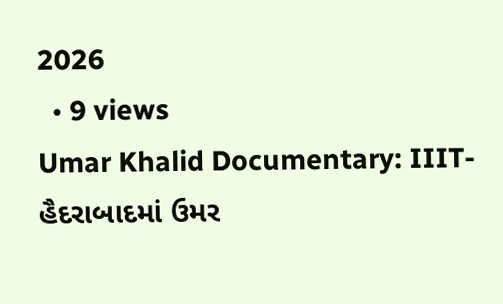2026
  • 9 views
Umar Khalid Documentary: IIIT-હૈદરાબાદમાં ઉમર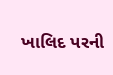ખાલિદ પરની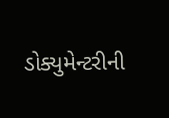ડોક્યુમેન્ટરીની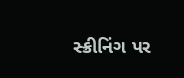સ્ક્રીનિંગ પર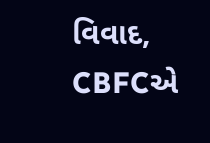વિવાદ, CBFCએ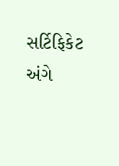સર્ટિફિકેટ અંગે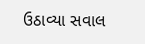ઉઠાવ્યા સવાલ